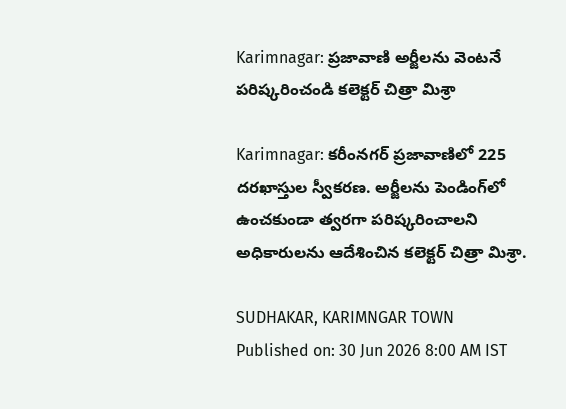Karimnagar: ప్రజావాణి అర్జీలను వెంటనే పరిష్కరించండి కలెక్టర్ చిత్రా మిశ్రా

Karimnagar: కరీంనగర్ ప్రజావాణిలో 225 దరఖాస్తుల స్వీకరణ. అర్జీలను పెండింగ్‌లో ఉంచకుండా త్వరగా పరిష్కరించాలని అధికారులను ఆదేశించిన కలెక్టర్ చిత్రా మిశ్రా.

SUDHAKAR, KARIMNGAR TOWN
Published on: 30 Jun 2026 8:00 AM IST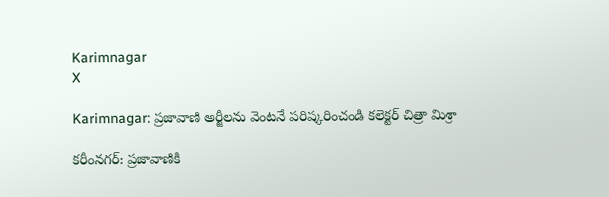Karimnagar
X

Karimnagar: ప్రజావాణి అర్జీలను వెంటనే పరిష్కరించండి కలెక్టర్ చిత్రా మిశ్రా

కరీంనగర్: ప్రజావాణికి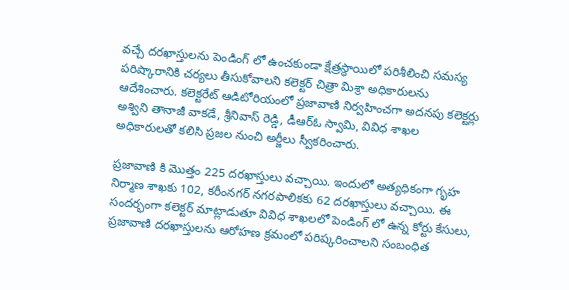వచ్చే దరఖాస్తులను పెండింగ్ లో ఉంచకుండా క్షేత్రస్థాయిలో పరిశీలించి సమస్య పరిష్కారానికి చర్యలు తీసుకోవాలని కలెక్టర్ చిత్రా మిశ్రా అధికారులను ఆదేశించారు. కలెక్టరేట్ ఆడిటోరియంలో ప్రజావాణి నిర్వహించగా అదనపు కలెక్టర్లు అశ్విని తానాజీ వాకడే, శ్రీనివాస్ రెడ్డి, డీఆర్ఓ స్వామి, వివిధ శాఖల అధికారులతో కలిసి ప్రజల నుంచి అర్జీలు స్వీకరించారు.

ప్రజావాణి కి మొత్తం 225 దరఖాస్తులు వచ్చాయి. ఇందులో అత్యధికంగా గృహ నిర్మాణ శాఖకు 102, కరీంనగర్ నగరపాలికకు 62 దరఖాస్తులు వచ్చాయి. ఈ సందర్భంగా కలెక్టర్ మాట్లాడుతూ వివిధ శాఖలలో పెండింగ్ లో ఉన్న కోర్టు కేసులు, ప్రజావాణి దరఖాస్తులను ఆరోహణ క్రమంలో పరిష్కరించాలని సంబంధిత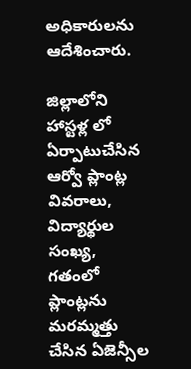అధికారులను ఆదేశించారు.

జిల్లాలోని హాస్టళ్ల లో ఏర్పాటుచేసిన ఆర్వో ప్లాంట్ల వివరాలు, విద్యార్థుల సంఖ్య, గతంలో ప్లాంట్లను మరమ్మత్తు చేసిన ఏజెన్సీల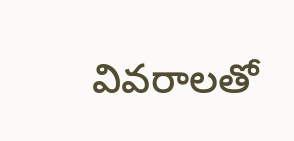వివరాలతో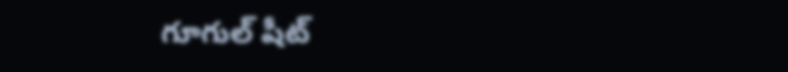గూగుల్ షీట్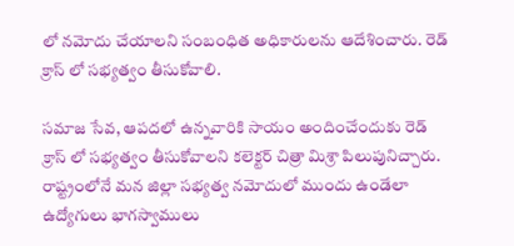లో నమోదు చేయాలని సంబంధిత అధికారులను ఆదేశించారు. రెడ్ క్రాస్ లో సభ్యత్వం తీసుకోవాలి.

సమాజ సేవ, ఆపదలో ఉన్నవారికి సాయం అందించేందుకు రెడ్ క్రాస్ లో సభ్యత్వం తీసుకోవాలని కలెక్టర్ చిత్రా మిశ్రా పిలుపునిచ్చారు. రాష్ట్రంలోనే మన జిల్లా సభ్యత్వ నమోదులో ముందు ఉండేలా ఉద్యోగులు భాగస్వాములు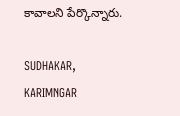కావాలని పేర్కొన్నారు.

SUDHAKAR, KARIMNGAR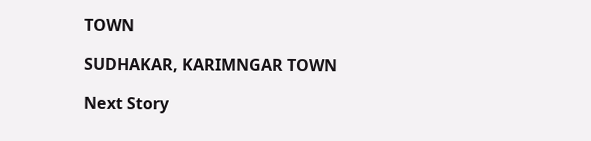TOWN

SUDHAKAR, KARIMNGAR TOWN

Next Story